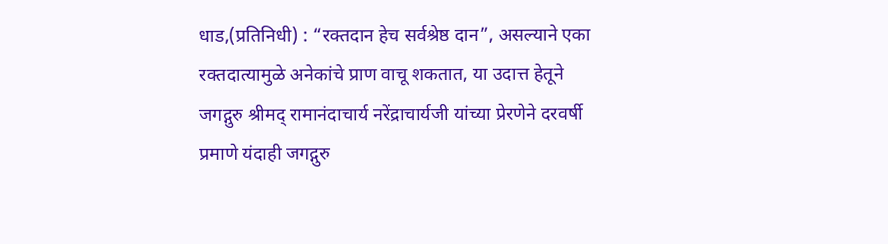धाड,(प्रतिनिधी) : “रक्तदान हेच सर्वश्रेष्ठ दान”, असल्याने एका रक्तदात्यामुळे अनेकांचे प्राण वाचू शकतात, या उदात्त हेतूने जगद्गुरु श्रीमद् रामानंदाचार्य नरेंद्राचार्यजी यांच्या प्रेरणेने दरवर्षी प्रमाणे यंदाही जगद्गुरु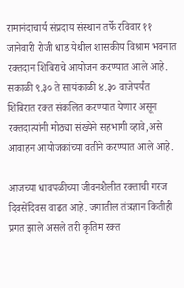रामानंदाचार्य संप्रदाय संस्थान तर्फे रविवार ११ जानेवारी रोजी धाड येथील शासकीय विश्राम भवनात रक्तदान शिबिराचे आयोजन करण्यात आले आहे. सकाळी ९.३० ते सायंकाळी ४.३० वाजेपर्यंत शिबिरात रक्त संकलित करण्यात येणार असून रक्तदात्यांनी मोठ्या संख्येने सहभागी व्हावे,असे आवाहन आयोजकांच्या वतीने करण्यात आले आहे.

आजच्या धावपळीच्या जीवनशैलीत रक्ताची गरज दिवसेंदिवस वाढत आहे. जगातील तंत्रज्ञान कितीही प्रगत झाले असले तरी कृतिम रक्त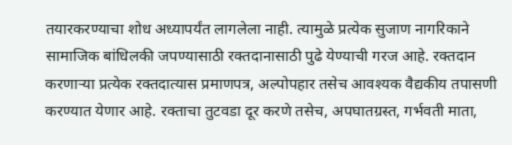तयारकरण्याचा शोध अध्यापर्यंत लागलेला नाही. त्यामुळे प्रत्येक सुजाण नागरिकाने सामाजिक बांधिलकी जपण्यासाठी रक्तदानासाठी पुढे येण्याची गरज आहे. रक्तदान करणाऱ्या प्रत्येक रक्तदात्यास प्रमाणपत्र, अल्पोपहार तसेच आवश्यक वैद्यकीय तपासणी करण्यात येणार आहे. रक्ताचा तुटवडा दूर करणे तसेच, अपघातग्रस्त, गर्भवती माता,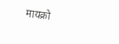मायक्रो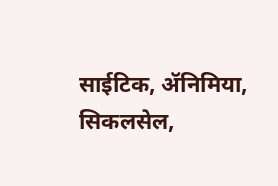साईटिक, ॲनिमिया, सिकलसेल,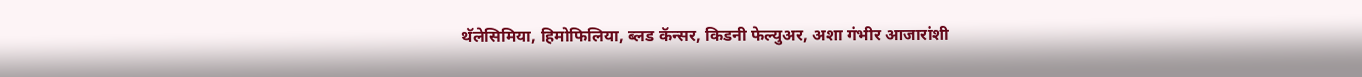थॅलेसिमिया, हिमोफिलिया, ब्लड कॅन्सर, किडनी फेल्युअर, अशा गंभीर आजारांशी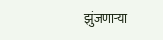झुंजणाऱ्या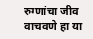रुग्णांचा जीव वाचवणे हा या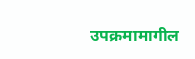उपक्रमामागील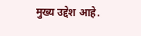मुख्य उद्देश आहे.